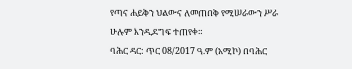የጣና ሐይቅን ህልውና ለመጠበቅ የሚሠራውን ሥራ ሁሉም እንዲደግፍ ተጠየቀ።
ባሕር ዳር: ጥር 08/2017 ዓ.ም (አሚኮ) በባሕር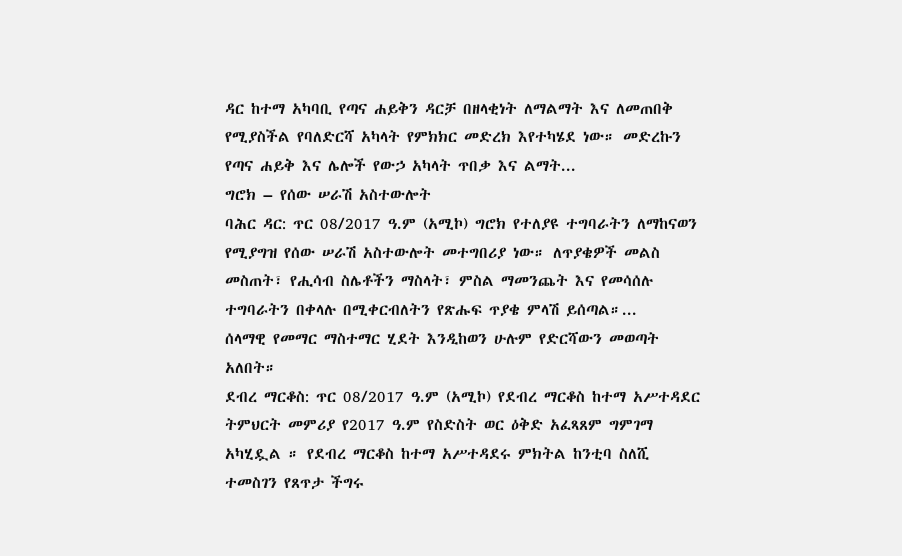ዳር ከተማ አካባቢ የጣና ሐይቅን ዳርቻ በዘላቂነት ለማልማት እና ለመጠበቅ የሚያስችል የባለድርሻ አካላት የምክክር መድረክ እየተካሄደ ነው። መድረኩን የጣና ሐይቅ እና ሌሎች የውኃ አካላት ጥበቃ እና ልማት...
ግሮክ – የሰው ሠራሽ አስተውሎት
ባሕር ዳር: ጥር 08/2017 ዓ.ም (አሚኮ) ግሮክ የተለያዩ ተግባራትን ለማከናወን የሚያግዝ የሰው ሠራሽ አስተውሎት መተግበሪያ ነው። ለጥያቄዎች መልስ መስጠት፣ የሒሳብ ስሌቶችን ማስላት፣ ምስል ማመንጨት እና የመሳሰሉ ተግባራትን በቀላሉ በሚቀርብለትን የጽሑፍ ጥያቄ ምላሽ ይሰጣል።...
ሰላማዊ የመማር ማስተማር ሂደት እንዲከወን ሁሉም የድርሻውን መወጣት አለበት።
ደብረ ማርቆስ: ጥር 08/2017 ዓ.ም (አሚኮ) የደብረ ማርቆስ ከተማ አሥተዳደር ትምህርት መምሪያ የ2017 ዓ.ም የስድስት ወር ዕቅድ አፈጻጸም ግምገማ አካሂዷል ። የደብረ ማርቆስ ከተማ አሥተዳደሩ ምክትል ከንቲባ ስለሺ ተመስገን የጸጥታ ችግሩ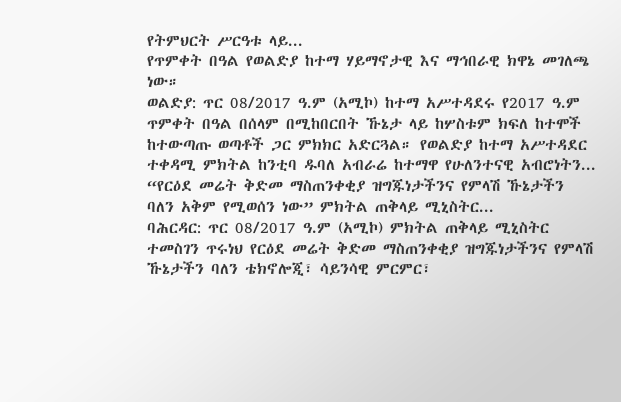የትምህርት ሥርዓቱ ላይ...
የጥምቀት በዓል የወልድያ ከተማ ሃይማኖታዊ እና ማኅበራዊ ክዋኔ መገለጫ ነው።
ወልድያ: ጥር 08/2017 ዓ.ም (አሚኮ) ከተማ አሥተዳደሩ የ2017 ዓ.ም ጥምቀት በዓል በሰላም በሚከበርበት ኹኔታ ላይ ከሦስቱም ክፍለ ከተሞች ከተውጣጡ ወጣቶች ጋር ምክክር አድርጓል። የወልድያ ከተማ አሥተዳደር ተቀዳሚ ምክትል ከንቲባ ዱባለ አብራሬ ከተማዋ የሁለንተናዊ አብሮነትን...
“የርዕደ መሬት ቅድመ ማስጠንቀቂያ ዝግጁነታችንና የምላሽ ኹኔታችን ባለን አቅም የሚወሰን ነው” ምክትል ጠቅላይ ሚኒስትር...
ባሕርዳር: ጥር 08/2017 ዓ.ም (አሚኮ) ምክትል ጠቅላይ ሚኒስትር ተመስገን ጥሩነህ የርዕደ መሬት ቅድመ ማስጠንቀቂያ ዝግጁነታችንና የምላሽ ኹኔታችን ባለን ቴክኖሎጂ፣ ሳይንሳዊ ምርምር፣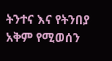ትንተና እና የትንበያ አቅም የሚወሰን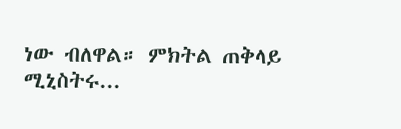ነው ብለዋል። ምክትል ጠቅላይ ሚኒስትሩ...